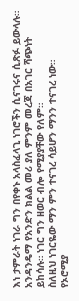እነ ታምራት ነገራ ግን በየቀኑ አላስፈላጊ ነገሮችን ሲናገሩና ሲጽፉ ይውላሉ። አንዳንዴማ የአንድን ክልል መሪ ያለ ምንም መረጃ በአገር ሻጭነት ይከሳሉ። ነገር ግን ዘወር ብሎ የሚያያቸው የለም።
ስለዚህ ነገርዬው ማን ምን ተናገረ ሳይሆን ማንን ተናገረ ነው።
የኦሮሚያ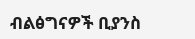ብልፅግናዎች ቢያንስ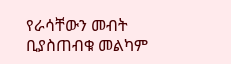የራሳቸውን መብት ቢያስጠብቁ መልካም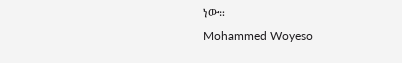ነው።
Mohammed Woyeso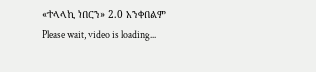«ተላላኪ ነበርን» 2.0 አንቀበልም
Please wait, video is loading...